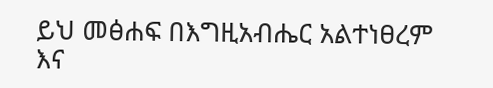ይህ መፅሐፍ በእግዚአብሔር አልተነፀረም እና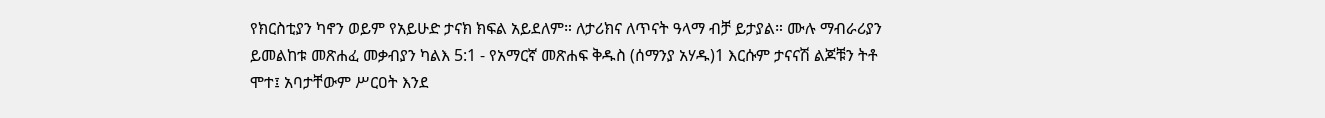የክርስቲያን ካኖን ወይም የአይሁድ ታናክ ክፍል አይደለም። ለታሪክና ለጥናት ዓላማ ብቻ ይታያል። ሙሉ ማብራሪያን ይመልከቱ መጽሐፈ መቃብያን ካልእ 5:1 - የአማርኛ መጽሐፍ ቅዱስ (ሰማንያ አሃዱ)1 እርሱም ታናናሽ ልጆቹን ትቶ ሞተ፤ አባታቸውም ሥርዐት እንደ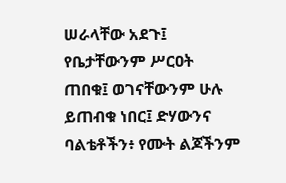ሠራላቸው አደጉ፤ የቤታቸውንም ሥርዐት ጠበቁ፤ ወገናቸውንም ሁሉ ይጠብቁ ነበር፤ ድሃውንና ባልቴቶችን፥ የሙት ልጆችንም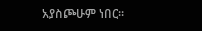አያስጮሁም ነበር።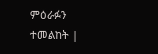ምዕራፉን ተመልከት |